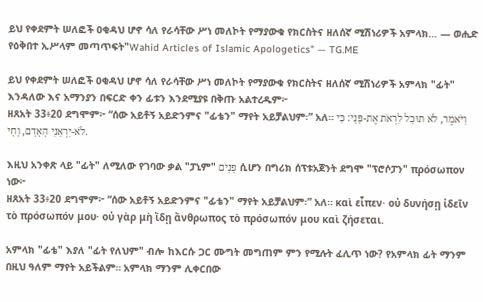ይህ የቀደምት ሠለፎች ዐቂዳህ ሆኖ ሳለ የራሳቸው ሥነ መለኮት የማያውቁ የክርስትና ዘለሰኛ ሚሽነሪዎች አምላክ… — ወሒድ የዕቅበተ ኢሥላም መጣጥፍት"Wahid Articles of Islamic Apologetics" — TG.ME

ይህ የቀደምት ሠለፎች ዐቂዳህ ሆኖ ሳለ የራሳቸው ሥነ መለኮት የማያውቁ የክርስትና ዘለሰኛ ሚሽነሪዎች አምላክ "ፊት" እንዳለው እና አማንያን በፍርድ ቀን ፊቱን እንደሚያዩ በቅጡ አልተረዱም፦
ዘጸአት 33፥20 ደግሞም፦ “ሰው አይቶኝ አይድንምና "ፊቴን" ማየት አይቻልህም፡” አለ። וַיֹּאמֶר, לֹא תוּכַל לִרְאֹת אֶת-פָּנָי: כִּי לֹא-יִרְאַנִי הָאָדָם, וָחָי.

እዚህ አንቀጽ ላይ "ፊት" ለሚለው የገባው ቃል "ፓኒም" פָנִים ሲሆን በግሪክ ሰፕቱአጀንት ደግሞ "ፕሮሶፓን" πρόσωπον ነው፦
ዘጸአት 33፥20 ደግሞም፦ “ሰው አይቶኝ አይድንምና "ፊቴን" ማየት አይቻልህም፡” አለ። καὶ εἶπεν· οὐ δυνήσῃ ἰδεῖν τὸ πρόσωπόν μου· οὐ γὰρ μὴ ἴδῃ ἄνθρωπος τὸ πρόσωπόν μου καὶ ζήσεται.

አምላክ "ፊቴ" እያለ "ፊት የለህም" ብሎ ከእርሱ ጋር ሙግት መግጠም ምን የሚሉት ፈሊጥ ነው? የአምላክ ፊት ማንም በዚህ ዓለም ማየት አይችልም። አምላክ ማንም ሊቀርበው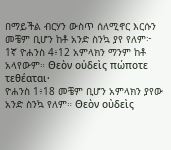በማይችል ብርሃን ውስጥ ሰለሚኖር እርሱን መቼም ቢሆን ከቶ አንድ ስንኳ ያየ የለም፦
1ኛ ዮሐንስ 4፥12 አምላክን ማንም ከቶ አላየውም። Θεὸν οὐδεὶς πώποτε τεθέαται·
ዮሐንስ 1፥18 መቼም ቢሆን አምላክን ያየው አንድ ስንኳ የለም። Θεὸν οὐδεὶς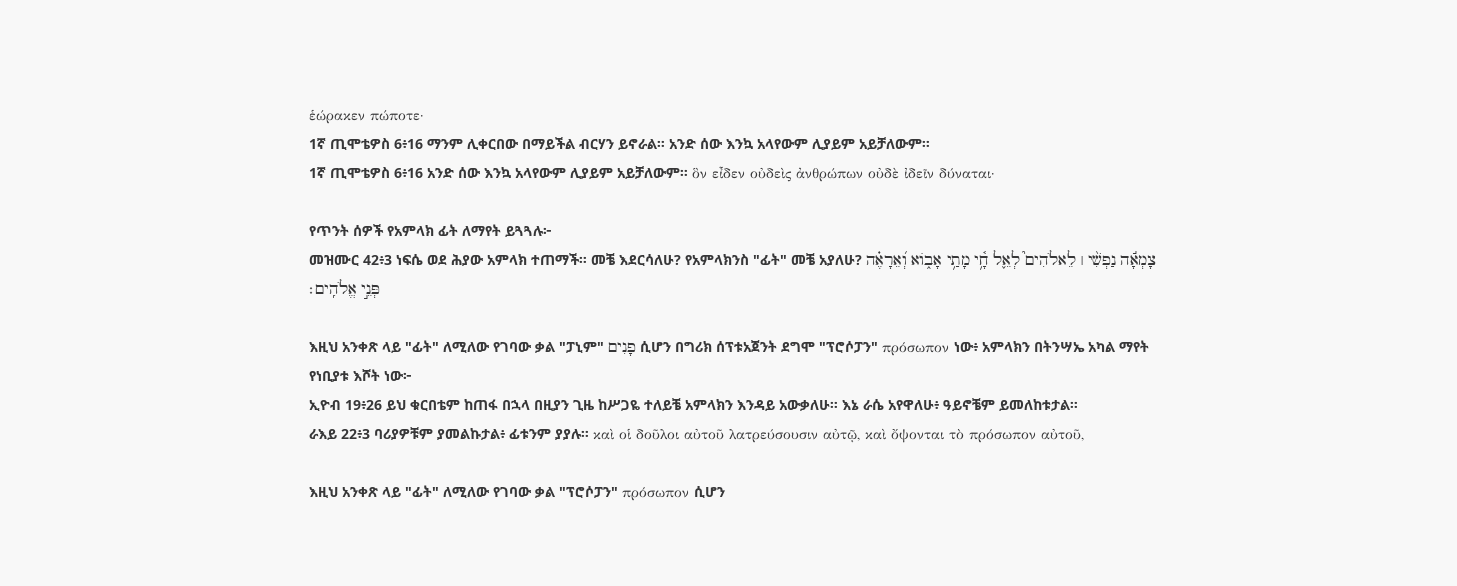ἑώρακεν πώποτε·
1ኛ ጢሞቴዎስ 6፥16 ማንም ሊቀርበው በማይችል ብርሃን ይኖራል። አንድ ሰው እንኳ አላየውም ሊያይም አይቻለውም።
1ኛ ጢሞቴዎስ 6፥16 አንድ ሰው እንኳ አላየውም ሊያይም አይቻለውም። ὃν εἶδεν οὐδεὶς ἀνθρώπων οὐδὲ ἰδεῖν δύναται·

የጥንት ሰዎች የአምላክ ፊት ለማየት ይጓጓሉ፦
መዝሙር 42፥3 ነፍሴ ወደ ሕያው አምላክ ተጠማች። መቼ እደርሳለሁ? የአምላክንስ "ፊት" መቼ አያለሁ? צָמְאָ֬ה נַפְשִׁ֨י ׀ לֵאלֹהִים֮ לְאֵ֢ל חָ֥֫י מָתַ֥י אָב֑וֹא וְ֝אֵרָאֶ֗ה פְּנֵ֣י אֱלֹהִֽים׃

እዚህ አንቀጽ ላይ "ፊት" ለሚለው የገባው ቃል "ፓኒም" פָנִים ሲሆን በግሪክ ሰፕቱአጀንት ደግሞ "ፕሮሶፓን" πρόσωπον ነው፥ አምላክን በትንሣኤ አካል ማየት የነቢያቱ እሾት ነው፦
ኢዮብ 19፥26 ይህ ቁርበቴም ከጠፋ በኋላ በዚያን ጊዜ ከሥጋዬ ተለይቼ አምላክን እንዳይ አውቃለሁ። እኔ ራሴ አየዋለሁ፥ ዓይኖቼም ይመለከቱታል።
ራእይ 22፥3 ባሪያዎቹም ያመልኩታል፥ ፊቱንም ያያሉ። καὶ οἱ δοῦλοι αὐτοῦ λατρεύσουσιν αὐτῷ, καὶ ὄψονται τὸ πρόσωπον αὐτοῦ,

እዚህ አንቀጽ ላይ "ፊት" ለሚለው የገባው ቃል "ፕሮሶፓን" πρόσωπον ሲሆን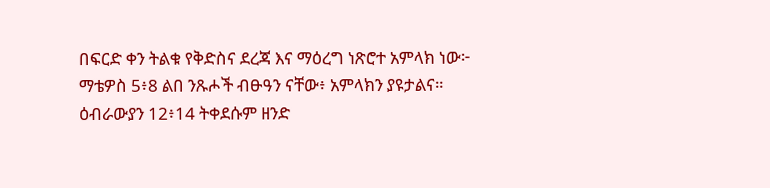በፍርድ ቀን ትልቁ የቅድስና ደረጃ እና ማዕረግ ነጽሮተ አምላክ ነው፦
ማቴዎስ 5፥8 ልበ ንጹሖች ብፁዓን ናቸው፥ አምላክን ያዩታልና።
ዕብራውያን 12፥14 ትቀደሱም ዘንድ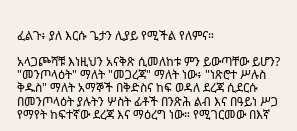ፈልጉ፥ ያለ እርሱ ጌታን ሊያይ የሚችል የለምና።

አላጋጮሻቹ እነዚህን አናቅጽ ሲመለከቱ ምን ይውጣቸው ይሆን? "መንጦላዕት" ማለት "መጋረጃ" ማለት ነው፥ "ነጽሮተ ሥሉስ ቅዱስ" ማለት አማኞች በቅድስና ከፍ ወዳለ ደረጃ ሲደርሱ በመንጦላዕት ያሉትን ሦስት ፊቶች በንጽሕ ልብ እና በዓይነ ሥጋ የማየት ከፍተኛው ደረጃ እና ማዕረግ ነው። የሚገርመው በእኛ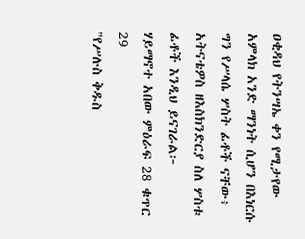ዐቂዳህ የትንሣኤ ቀን የሚታየው አምላክ አንድ ማንነት ሲሆን በእነርሱ ግን የሥላሴ ሦስት ፊቶች ናቸው፥ አትናቴዎስ ዘእስክንድርያ ስለ ሦስቱ ፊቶች እንዲህ ይናገራል፦
ሃይማኖተ አበው ምዕራፍ 28 ቁጥር 29
"የሥሉስ ቅዱስ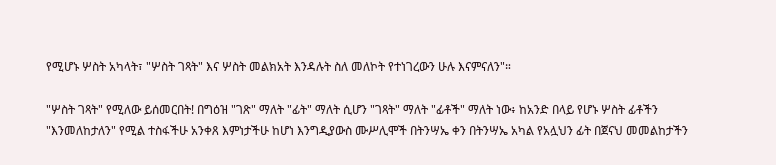የሚሆኑ ሦስት አካላት፣ "ሦስት ገጻት" እና ሦስት መልክአት እንዳሉት ስለ መለኮት የተነገረውን ሁሉ እናምናለን"።

"ሦስት ገጻት" የሚለው ይሰመርበት! በግዕዝ "ገጽ" ማለት "ፊት" ማለት ሲሆን "ገጻት" ማለት "ፊቶች" ማለት ነው፥ ከአንድ በላይ የሆኑ ሦስት ፊቶችን "እንመለከታለን" የሚል ተስፋችሁ አንቀጸ እምነታችሁ ከሆነ እንግዲያውስ ሙሥሊሞች በትንሣኤ ቀን በትንሣኤ አካል የአሏህን ፊት በጀናህ መመልከታችን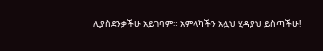ሊያስደንቃችሁ አይገባም። አምላካችን አሏህ ሂዳያህ ይስጣችሁ!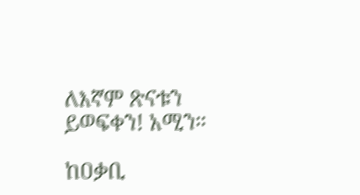ለእኛም ጽናቱን ይወፍቀን! አሚን።

ከዐቃቢ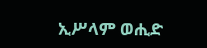ኢሥላም ወሒድ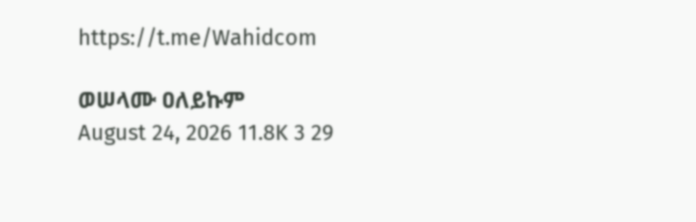https://t.me/Wahidcom

ወሠላሙ ዐለይኩም
August 24, 2026 11.8K 3 29